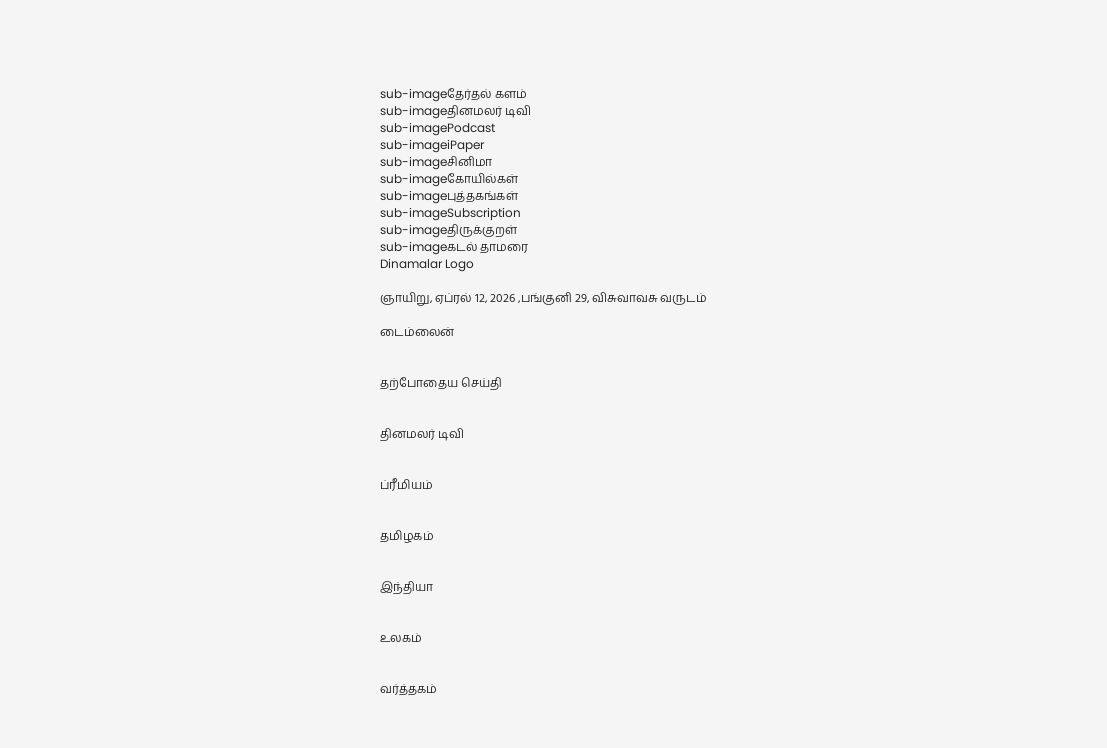sub-imageதேர்தல் களம்
sub-imageதினமலர் டிவி
sub-imagePodcast
sub-imageiPaper
sub-imageசினிமா
sub-imageகோயில்கள்
sub-imageபுத்தகங்கள்
sub-imageSubscription
sub-imageதிருக்குறள்
sub-imageகடல் தாமரை
Dinamalar Logo

ஞாயிறு, ஏப்ரல் 12, 2026 ,பங்குனி 29, விசுவாவசு வருடம்

டைம்லைன்


தற்போதைய செய்தி


தினமலர் டிவி


ப்ரீமியம்


தமிழகம்


இந்தியா


உலகம்


வர்த்தகம்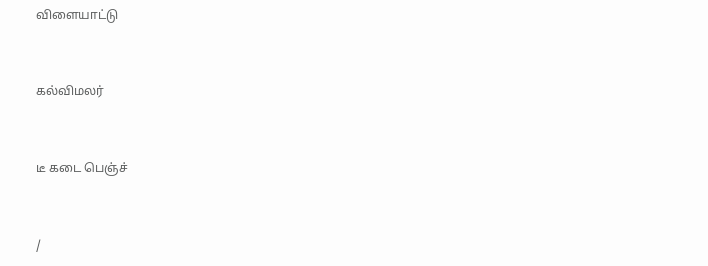விளையாட்டு


கல்விமலர்


டீ கடை பெஞ்ச்


/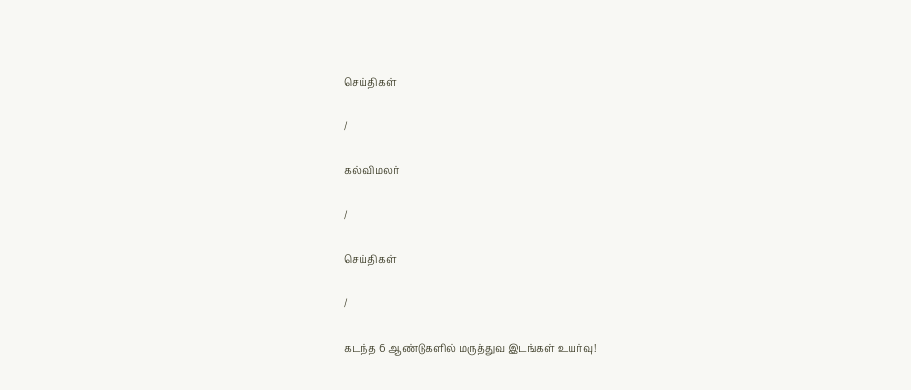செய்திகள்

/

கல்விமலர்

/

செய்திகள்

/

கடந்த 6 ஆண்டுகளில் மருத்துவ இடங்கள் உயர்வு!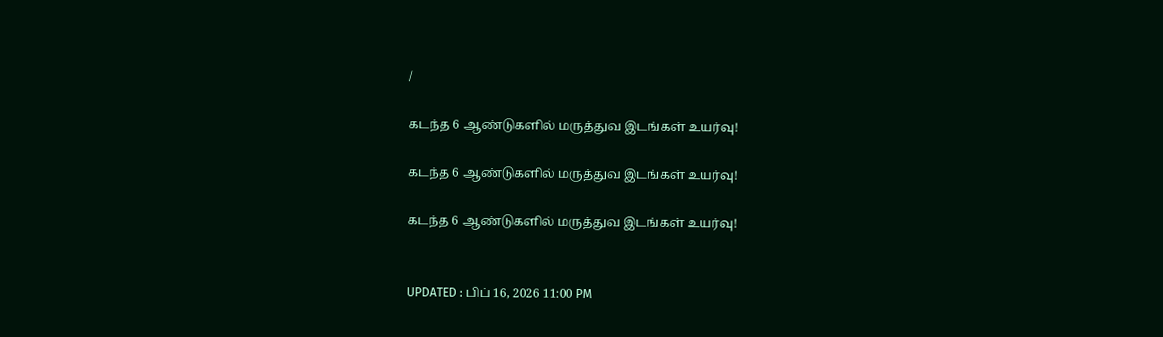/

கடந்த 6 ஆண்டுகளில் மருத்துவ இடங்கள் உயர்வு!

கடந்த 6 ஆண்டுகளில் மருத்துவ இடங்கள் உயர்வு!

கடந்த 6 ஆண்டுகளில் மருத்துவ இடங்கள் உயர்வு!


UPDATED : பிப் 16, 2026 11:00 PM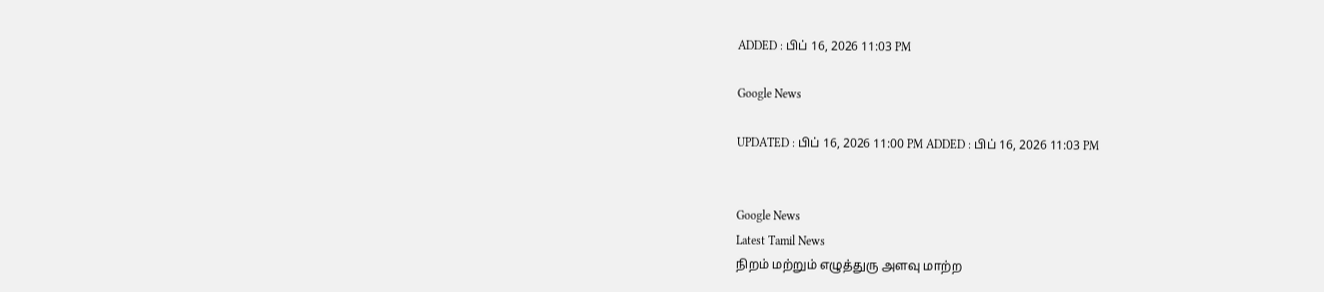ADDED : பிப் 16, 2026 11:03 PM

Google News

UPDATED : பிப் 16, 2026 11:00 PM ADDED : பிப் 16, 2026 11:03 PM


Google News
Latest Tamil News
நிறம் மற்றும் எழுத்துரு அளவு மாற்ற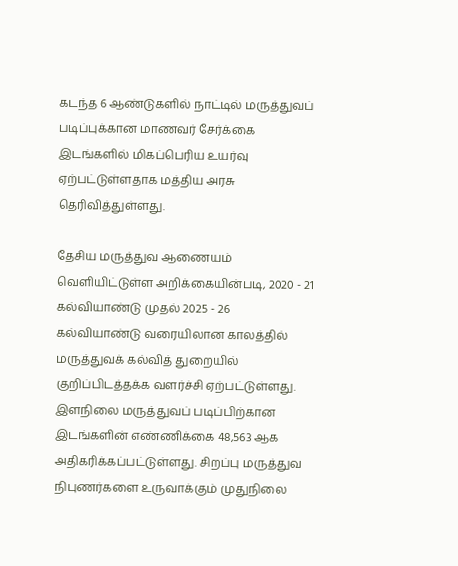கடந்த 6 ஆண்டுகளில் நாட்டில் மருத்துவப் படிப்புக்கான மாணவர் சேர்க்கை இடங்களில் மிகப்பெரிய உயர்வு ஏற்பட்டுள்ளதாக மத்திய அரசு தெரிவித்துள்ளது.

தேசிய மருத்துவ ஆணையம் வெளியிட்டுள்ள அறிக்கையின்படி, 2020 - 21 கல்வியாண்டு முதல் 2025 - 26 கல்வியாண்டு வரையிலான காலத்தில் மருத்துவக் கல்வித் துறையில் குறிப்பிடத்தக்க வளர்ச்சி ஏற்பட்டுள்ளது. இளநிலை மருத்துவப் படிப்பிற்கான இடங்களின் எண்ணிக்கை 48,563 ஆக அதிகரிக்கப்பட்டுள்ளது. சிறப்பு மருத்துவ நிபுணர்களை உருவாக்கும் முதுநிலை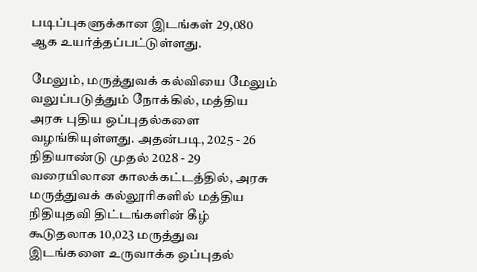படிப்புகளுக்கான இடங்கள் 29,080 ஆக உயர்த்தப்பட்டுள்ளது.

மேலும், மருத்துவக் கல்வியை மேலும் வலுப்படுத்தும் நோக்கில், மத்திய அரசு புதிய ஒப்புதல்களை வழங்கியுள்ளது. அதன்படி, 2025 - 26 நிதியாண்டு முதல் 2028 - 29 வரையிலான காலக்கட்டத்தில், அரசு மருத்துவக் கல்லூரிகளில் மத்திய நிதியுதவி திட்டங்களின் கீழ் கூடுதலாக 10,023 மருத்துவ இடங்களை உருவாக்க ஒப்புதல்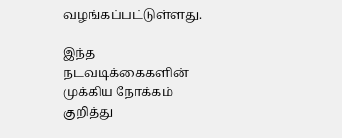வழங்கப்பட்டுள்ளது.

இந்த நடவடிக்கைகளின் முக்கிய நோக்கம் குறித்து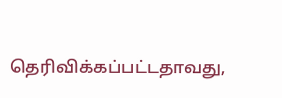தெரிவிக்கப்பட்டதாவது,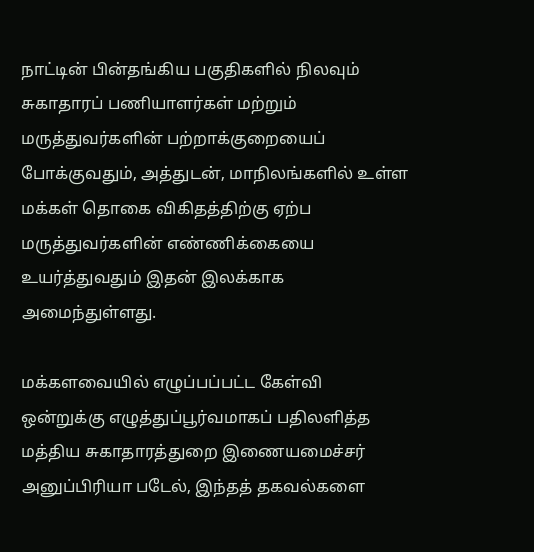நாட்டின் பின்தங்கிய பகுதிகளில் நிலவும் சுகாதாரப் பணியாளர்கள் மற்றும் மருத்துவர்களின் பற்றாக்குறையைப் போக்குவதும், அத்துடன், மாநிலங்களில் உள்ள மக்கள் தொகை விகிதத்திற்கு ஏற்ப மருத்துவர்களின் எண்ணிக்கையை உயர்த்துவதும் இதன் இலக்காக அமைந்துள்ளது.

மக்களவையில் எழுப்பப்பட்ட கேள்வி ஒன்றுக்கு எழுத்துப்பூர்வமாகப் பதிலளித்த மத்திய சுகாதாரத்துறை இணையமைச்சர் அனுப்பிரியா படேல், இந்தத் தகவல்களை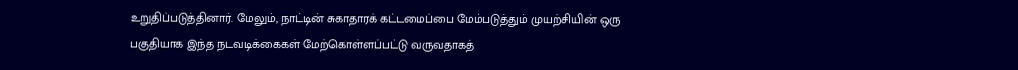உறுதிப்படுத்தினார். மேலும், நாட்டின் சுகாதாரக் கட்டமைப்பை மேம்படுத்தும் முயற்சியின் ஒரு பகுதியாக இந்த நடவடிக்கைகள் மேற்கொள்ளப்பட்டு வருவதாகத்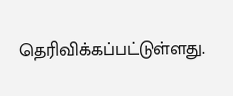தெரிவிக்கப்பட்டுள்ளது.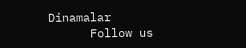Dinamalar
      Follow us